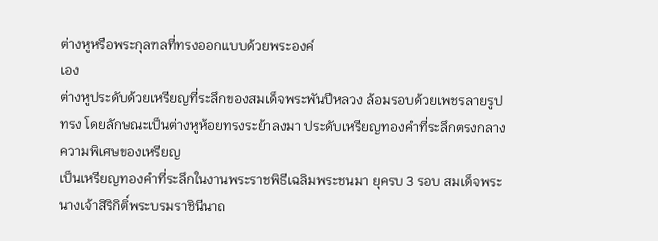ต่างหูหรือพระกุลฑลที่ทรงออกแบบด้วยพระองค์
เอง
ต่างหูประดับด้วยเหรียญที่ระลึกของสมเด็จพระพันปีหลวง ล้อมรอบด้วยเพชรลายรูปทรง โดยลักษณะเป็นต่างหูห้อยทรงระย้าลงมา ประดับเหรียญทองคำที่ระลึกตรงกลาง ความพิเศษของเหรียญ
เป็นเหรียญทองคำที่ระลึกในงานพระราชพิธีเฉลิมพระชนมา ยุครบ 3 รอบ สมเด็จพระนางเจ้าสิริกิติ์พระบรมราชินีนาถ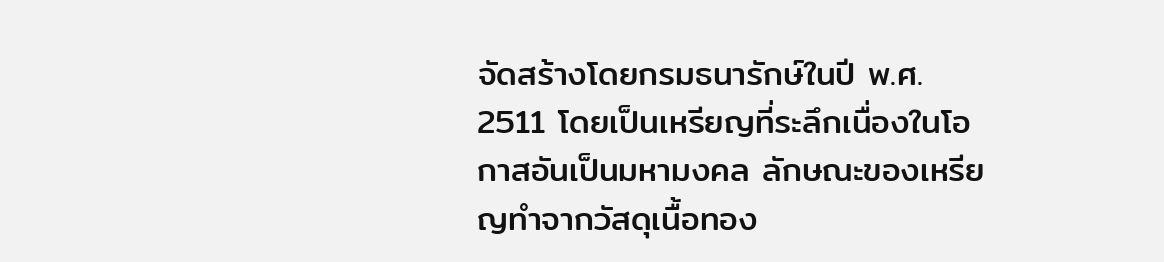จัดสร้างโดยกรมธนารักษ์ในปี พ.ศ. 2511 โดยเป็นเหรียญที่ระลึกเนื่องในโอกาสอันเป็นมหามงคล ลักษณะของเหรียญทำจากวัสดุเนื้อทอง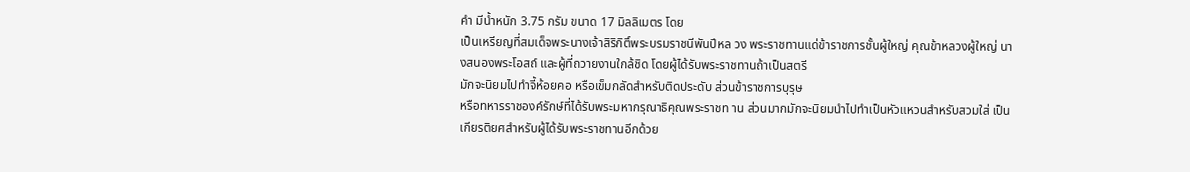คำ มีน้ำหนัก 3.75 กรัม ขนาด 17 มิลลิเมตร โดย
เป็นเหรียญที่สมเด็จพระนางเจ้าสิริกิติ์พระบรมราชนีพันปีหล วง พระราชทานแด่ข้าราชการชั้นผู้ใหญ่ คุณข้าหลวงผู้ใหญ่ นางสนองพระโอสถ์ และผู้ที่ถวายงานใกล้ชิด โดยผู้ได้รับพระราชทานถ้าเป็นสตรี
มักจะนิยมไปทำจี้ห้อยคอ หรือเข็มกลัดสำหรับติดประดับ ส่วนข้าราชการบุรุษ
หรือทหารราชองค์รักษ์ที่ได้รับพระมหากรุณาธิคุณพระราชท าน ส่วนมากมักจะนิยมนำไปทำเป็นหัวแหวนสำหรับสวมใส่ เป็นเกียรติยศสำหรับผู้ได้รับพระราชทานอีกด้วย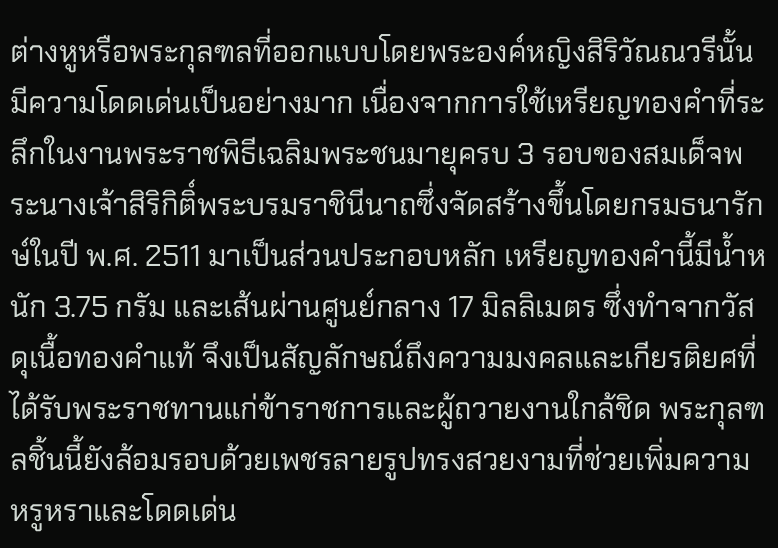ต่างหูหรือพระกุลฑลที่ออกแบบโดยพระองค์หญิงสิริวัณณวรีนั้น มีความโดดเด่นเป็นอย่างมาก เนื่องจากการใช้เหรียญทองคำที่ระลึกในงานพระราชพิธีเฉลิมพระชนมายุครบ 3 รอบของสมเด็จพระนางเจ้าสิริกิติ์พระบรมราชินีนาถซึ่งจัดสร้างขึ้นโดยกรมธนารักษ์ในปี พ.ศ. 2511 มาเป็นส่วนประกอบหลัก เหรียญทองคำนี้มีน้ำหนัก 3.75 กรัม และเส้นผ่านศูนย์กลาง 17 มิลลิเมตร ซึ่งทำจากวัสดุเนื้อทองคำแท้ จึงเป็นสัญลักษณ์ถึงความมงคลและเกียรติยศที่ได้รับพระราชทานแก่ข้าราชการและผู้ถวายงานใกล้ชิด พระกุลฑลชิ้นนี้ยังล้อมรอบด้วยเพชรลายรูปทรงสวยงามที่ช่วยเพิ่มความหรูหราและโดดเด่น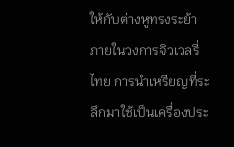ให้กับต่างหูทรงระย้า ภายในวงการจิวเวลรี่ไทย การนำเหรียญที่ระลึกมาใช้เป็นเครื่องประ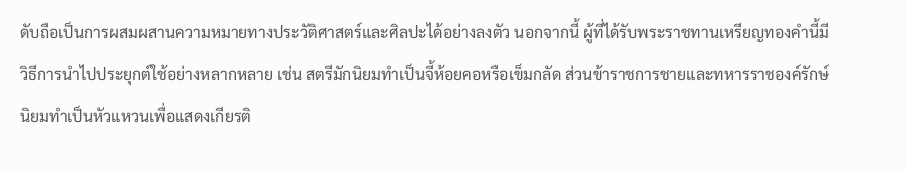ดับถือเป็นการผสมผสานความหมายทางประวัติศาสตร์และศิลปะได้อย่างลงตัว นอกจากนี้ ผู้ที่ได้รับพระราชทานเหรียญทองคำนี้มีวิธีการนำไปประยุกต์ใช้อย่างหลากหลาย เช่น สตรีมักนิยมทำเป็นจี้ห้อยคอหรือเข็มกลัด ส่วนข้าราชการชายและทหารราชองค์รักษ์นิยมทำเป็นหัวแหวนเพื่อแสดงเกียรติ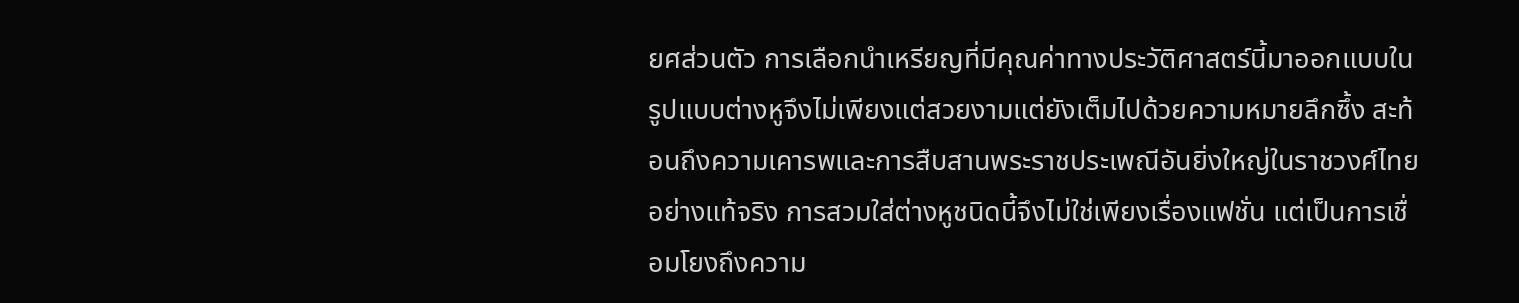ยศส่วนตัว การเลือกนำเหรียญที่มีคุณค่าทางประวัติศาสตร์นี้มาออกแบบในรูปแบบต่างหูจึงไม่เพียงแต่สวยงามแต่ยังเต็มไปด้วยความหมายลึกซึ้ง สะท้อนถึงความเคารพและการสืบสานพระราชประเพณีอันยิ่งใหญ่ในราชวงศ์ไทยอย่างแท้จริง การสวมใส่ต่างหูชนิดนี้จึงไม่ใช่เพียงเรื่องแฟชั่น แต่เป็นการเชื่อมโยงถึงความ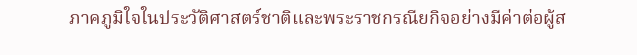ภาคภูมิใจในประวัติศาสตร์ชาติและพระราชกรณียกิจอย่างมีค่าต่อผู้ส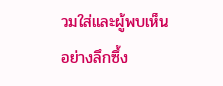วมใส่และผู้พบเห็นอย่างลึกซึ้ง